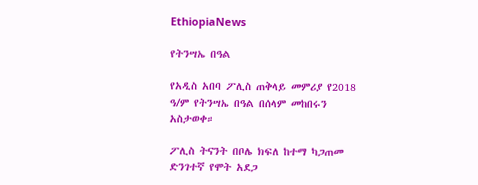EthiopiaNews

የትንሣኤ በዓል

የአዲስ አበባ ፖሊስ ጠቅላይ መምሪያ የ2018 ዓ/ም የትንሣኤ በዓል በሰላም መከበሩን  አስታወቀ።

ፖሊስ ትናንት በቦሌ ክፍለ ከተማ ካጋጠመ ድንገተኛ የሞት አደጋ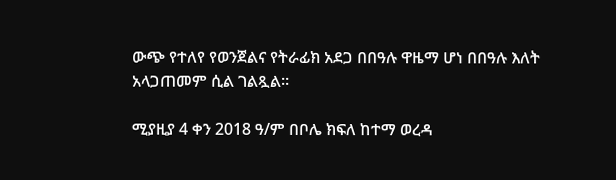ውጭ የተለየ የወንጀልና የትራፊክ አደጋ በበዓሉ ዋዜማ ሆነ በበዓሉ እለት አላጋጠመም ሲል ገልጿል።

ሚያዚያ 4 ቀን 2018 ዓ/ም በቦሌ ክፍለ ከተማ ወረዳ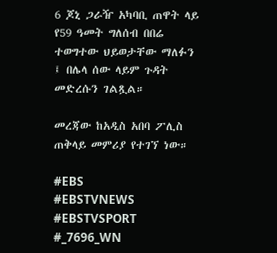6 ጆኒ ጋራዥ አካባቢ ጠዋት ላይ የ59 ዓመት ግለሰብ በበሬ ተወግተው ህይወታቸው ማለፉን ፤ በሌላ ሰው ላይም ጉዳት መድረሱን ገልጿል።

መረጃው ከአዲስ አበባ ፖሊስ ጠቅላይ መምሪያ የተገኘ ነው።

#EBS
#EBSTVNEWS
#EBSTVSPORT
#_7696_WN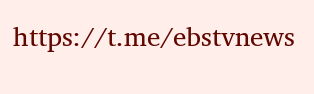https://t.me/ebstvnews